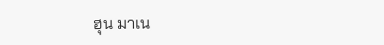ฮุน มาเน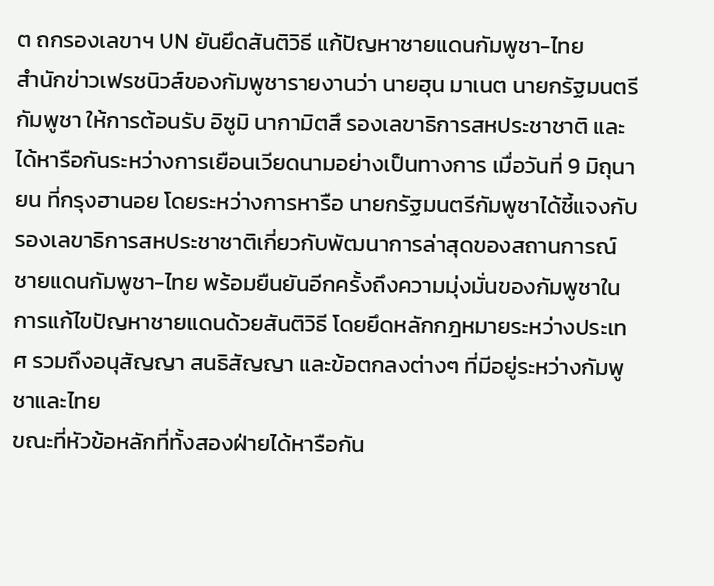ต ถกรองเลขาฯ UN ยันยึดสันติวิธี แก้ปัญหาชายแดนกัมพูชา-ไทย
สำนักข่าวเฟรชนิวส์ของกัมพูชารายงานว่า นายฮุน มาเนต นายกรัฐมนตรีกัมพูชา ให้การต้อนรับ อิซูมิ นากามิตสึ รองเลขาธิการสหประชาชาติ และได้หารือกันระหว่างการเยือนเวียดนามอย่างเป็นทางการ เมื่อวันที่ 9 มิถุนายน ที่กรุงฮานอย โดยระหว่างการหารือ นายกรัฐมนตรีกัมพูชาได้ชี้แจงกับรองเลขาธิการสหประชาชาติเกี่ยวกับพัฒนาการล่าสุดของสถานการณ์ชายแดนกัมพูชา-ไทย พร้อมยืนยันอีกครั้งถึงความมุ่งมั่นของกัมพูชาในการแก้ไขปัญหาชายแดนด้วยสันติวิธี โดยยึดหลักกฎหมายระหว่างประเทศ รวมถึงอนุสัญญา สนธิสัญญา และข้อตกลงต่างๆ ที่มีอยู่ระหว่างกัมพูชาและไทย
ขณะที่หัวข้อหลักที่ทั้งสองฝ่ายได้หารือกัน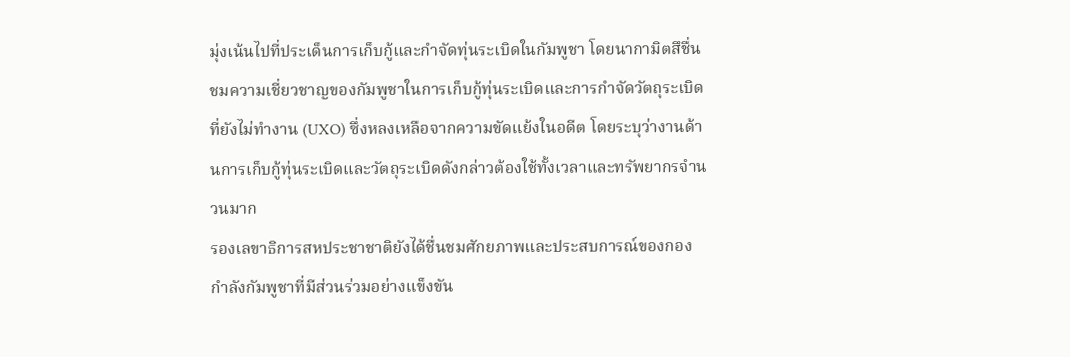มุ่งเน้นไปที่ประเด็นการเก็บกู้และกำจัดทุ่นระเบิดในกัมพูชา โดยนากามิตสึชื่นชมความเชี่ยวชาญของกัมพูชาในการเก็บกู้ทุ่นระเบิดและการกำจัดวัตถุระเบิดที่ยังไม่ทำงาน (UXO) ซึ่งหลงเหลือจากความขัดแย้งในอดีต โดยระบุว่างานด้านการเก็บกู้ทุ่นระเบิดและวัตถุระเบิดดังกล่าวต้องใช้ทั้งเวลาและทรัพยากรจำนวนมาก
รองเลขาธิการสหประชาชาติยังได้ชื่นชมศักยภาพและประสบการณ์ของกองกำลังกัมพูชาที่มีส่วนร่วมอย่างแข็งขัน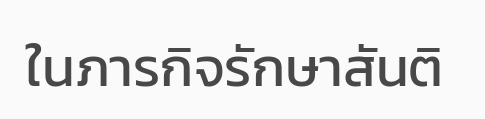ในภารกิจรักษาสันติ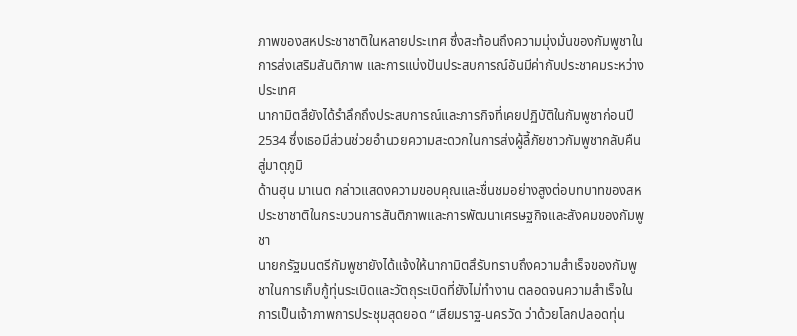ภาพของสหประชาชาติในหลายประเทศ ซึ่งสะท้อนถึงความมุ่งมั่นของกัมพูชาในการส่งเสริมสันติภาพ และการแบ่งปันประสบการณ์อันมีค่ากับประชาคมระหว่างประเทศ
นากามิตสึยังได้รำลึกถึงประสบการณ์และภารกิจที่เคยปฏิบัติในกัมพูชาก่อนปี 2534 ซึ่งเธอมีส่วนช่วยอำนวยความสะดวกในการส่งผู้ลี้ภัยชาวกัมพูชากลับคืนสู่มาตุภูมิ
ด้านฮุน มาเนต กล่าวแสดงความขอบคุณและชื่นชมอย่างสูงต่อบทบาทของสหประชาชาติในกระบวนการสันติภาพและการพัฒนาเศรษฐกิจและสังคมของกัมพูชา
นายกรัฐมนตรีกัมพูชายังได้แจ้งให้นากามิตสึรับทราบถึงความสำเร็จของกัมพูชาในการเก็บกู้ทุ่นระเบิดและวัตถุระเบิดที่ยังไม่ทำงาน ตลอดจนความสำเร็จในการเป็นเจ้าภาพการประชุมสุดยอด “เสียมราฐ-นครวัด ว่าด้วยโลกปลอดทุ่น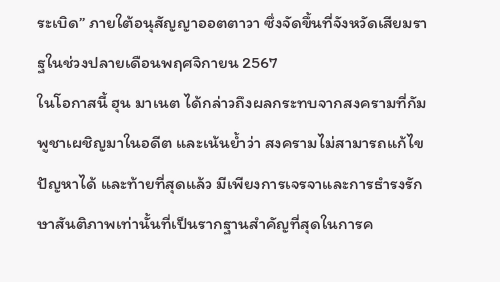ระเบิด” ภายใต้อนุสัญญาออตตาวา ซึ่งจัดขึ้นที่จังหวัดเสียมราฐในช่วงปลายเดือนพฤศจิกายน 2567
ในโอกาสนี้ ฮุน มาเนต ได้กล่าวถึงผลกระทบจากสงครามที่กัมพูชาเผชิญมาในอดีต และเน้นย้ำว่า สงครามไม่สามารถแก้ไขปัญหาได้ และท้ายที่สุดแล้ว มีเพียงการเจรจาและการธำรงรักษาสันติภาพเท่านั้นที่เป็นรากฐานสำคัญที่สุดในการค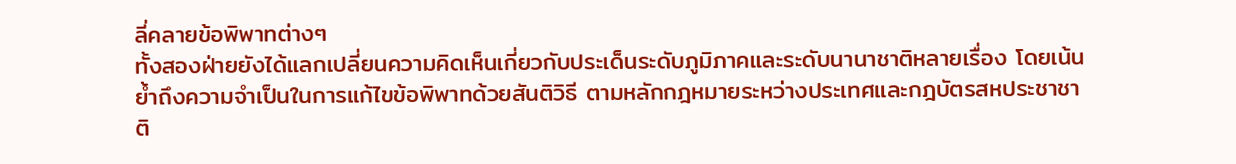ลี่คลายข้อพิพาทต่างๆ
ทั้งสองฝ่ายยังได้แลกเปลี่ยนความคิดเห็นเกี่ยวกับประเด็นระดับภูมิภาคและระดับนานาชาติหลายเรื่อง โดยเน้นย้ำถึงความจำเป็นในการแก้ไขข้อพิพาทด้วยสันติวิธี ตามหลักกฎหมายระหว่างประเทศและกฎบัตรสหประชาชาติ